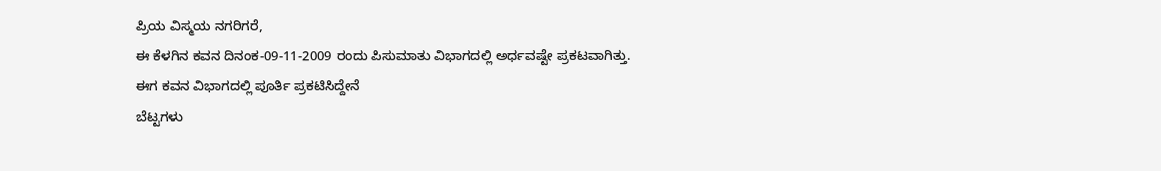ಪ್ರಿಯ ವಿಸ್ಮಯ ನಗರಿಗರೆ,
ಈ ಕೆಳಗಿನ ಕವನ ದಿನಂಕ-09-11-2009 ರಂದು ಪಿಸುಮಾತು ವಿಭಾಗದಲ್ಲಿ ಅರ್ಧವಷ್ಟೇ ಪ್ರಕಟವಾಗಿತ್ತು.
ಈಗ ಕವನ ವಿಭಾಗದಲ್ಲಿ ಪೂರ್ತಿ ಪ್ರಕಟಿಸಿದ್ದೇನೆ
ಬೆಟ್ಟಗಳು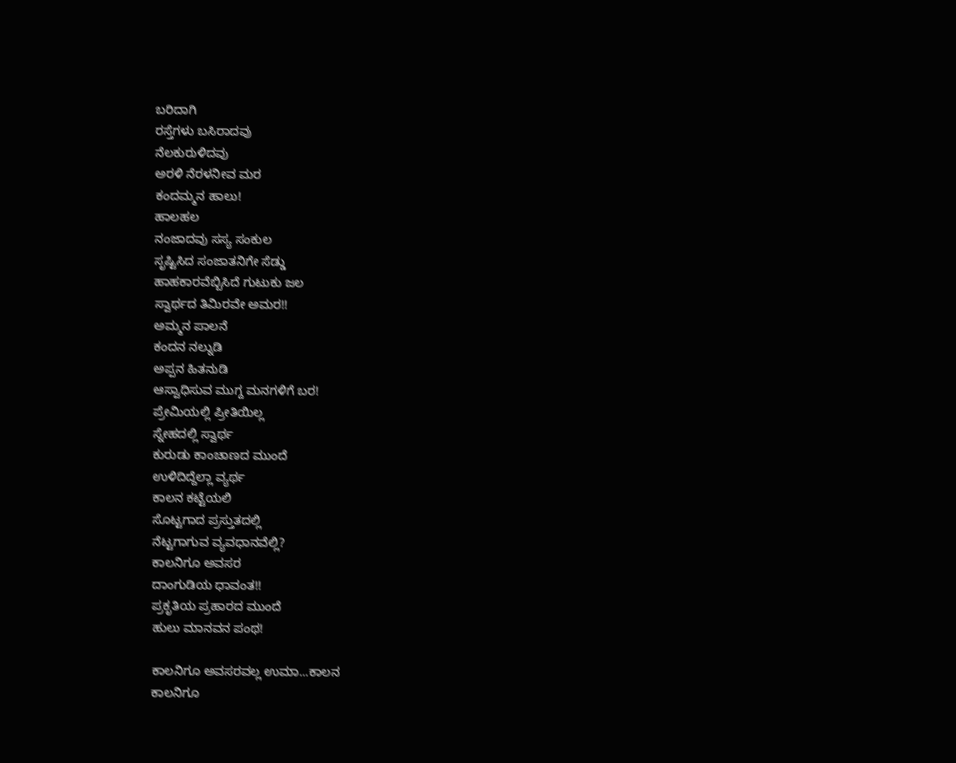ಬರಿದಾಗಿ
ರಸ್ತೆಗಳು ಬಸಿರಾದವು
ನೆಲಕುರುಳಿದವು
ಅರಳಿ ನೆರಳನೀವ ಮರ
ಕಂದಮ್ಮನ ಹಾಲು!
ಹಾಲಹಲ
ನಂಜಾದವು ಸಸ್ಯ ಸಂಕುಲ
ಸೃಷ್ಟಿಸಿದ ಸಂಜಾತನಿಗೇ ಸೆಡ್ಡು
ಹಾಹಕಾರವೆಬ್ಬಿಸಿದೆ ಗುಟುಕು ಜಲ
ಸ್ವಾರ್ಥದ ತಿಮಿರವೇ ಅಮರ!!
ಅಮ್ಮನ ಪಾಲನೆ
ಕಂದನ ನಲ್ನುಡಿ
ಅಪ್ಪನ ಹಿತನುಡಿ
ಆಸ್ವಾಧಿಸುವ ಮುಗ್ದ ಮನಗಳಿಗೆ ಬರ!
ಪ್ರೇಮಿಯಲ್ಲಿ ಪ್ರೀತಿಯಿಲ್ಲ
ಸ್ನೇಹದಲ್ಲಿ ಸ್ವಾರ್ಥ
ಕುರುಡು ಕಾಂಚಾಣದ ಮುಂದೆ
ಉಳಿದಿದ್ದೆಲ್ಲಾ ವ್ಯರ್ಥ
ಕಾಲನ ಕಟ್ಟೆಯಲಿ
ಸೊಟ್ಟಗಾದ ಪ್ರಸ್ತುತದಲ್ಲಿ
ನೆಟ್ಟಗಾಗುವ ವ್ಯವಧಾನವೆಲ್ಲಿ?
ಕಾಲನಿಗೂ ಅವಸರ
ದಾಂಗುಡಿಯ ಧಾವಂತ!!
ಪ್ರಕೃತಿಯ ಪ್ರಹಾರದ ಮುಂದೆ
ಹುಲು ಮಾನವನ ಪಂಥ!

ಕಾಲನಿಗೂ ಅವಸರವಲ್ಲ ಉಮಾ...ಕಾಲನ
ಕಾಲನಿಗೂ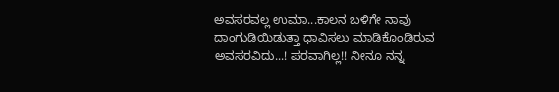ಅವಸರವಲ್ಲ ಉಮಾ...ಕಾಲನ ಬಳಿಗೇ ನಾವು ದಾಂಗುಡಿಯಿಡುತ್ತಾ ಧಾವಿಸಲು ಮಾಡಿಕೊಂಡಿರುವ ಅವಸರವಿದು...! ಪರವಾಗಿಲ್ಲ!! ನೀನೂ ನನ್ನ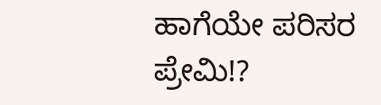ಹಾಗೆಯೇ ಪರಿಸರ ಪ್ರೇಮಿ!?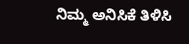ನಿಮ್ಮ ಅನಿಸಿಕೆ ತಿಳಿಸಿ